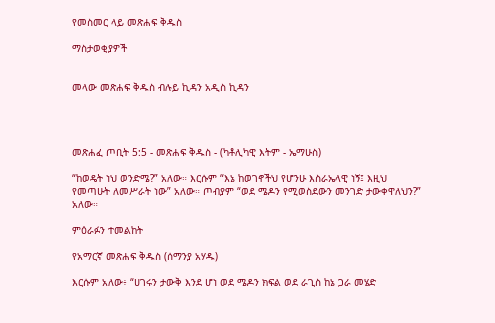የመስመር ላይ መጽሐፍ ቅዱስ

ማስታወቂያዎች


መላው መጽሐፍ ቅዱስ ብሉይ ኪዳን አዲስ ኪዳን




መጽሐፈ ጦቢት 5:5 - መጽሐፍ ቅዱስ - (ካቶሊካዊ እትም - ኤማሁስ)

“ከወዴት ነህ ወንድሜ?” አለው። እርሱም “እኔ ከወገኖችህ የሆንሁ እስራኤላዊ ነኝ፤ እዚህ የመጣሁት ለመሥራት ነው” አለው። ጦብያም “ወደ ሜዶን የሚወስደውን መንገድ ታውቀዋለህን?” አለው።

ምዕራፉን ተመልከት

የአማርኛ መጽሐፍ ቅዱስ (ሰማንያ አሃዱ)

እርሱም አለው፥ “ሀገሩን ታውቅ እንደ ሆነ ወደ ሜዶን ክፍል ወደ ራጊስ ከኔ ጋራ መሄድ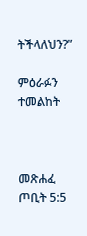ትችላለህን?”

ምዕራፉን ተመልከት



መጽሐፈ ጦቢት 5:5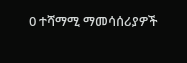0 ተሻማሚ ማመሳሰሪያዎች